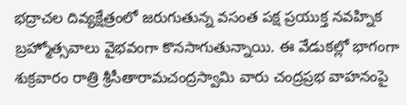భద్రాచల దివ్యక్షేత్రంలో జరుగుతున్న వసంత పక్ష ప్రయుక్త నవహ్నిక బ్రహ్మోత్సవాలు వైభవంగా కొనసాగుతున్నాయి. ఈ వేడుకల్లో భాగంగా శుక్రవారం రాత్రి శ్రీసీతారామచంద్రస్వామి వారు చంద్రప్రభ వాహనంపై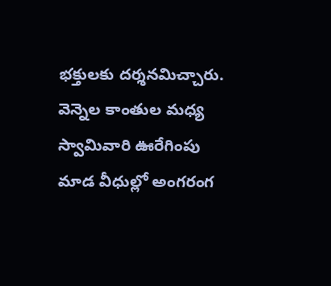భక్తులకు దర్శనమిచ్చారు. వెన్నెల కాంతుల మధ్య స్వామివారి ఊరేగింపు మాడ వీధుల్లో అంగరంగ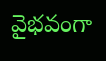వైభవంగా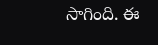సాగింది. ఈ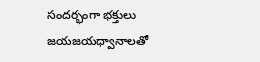సందర్భంగా భక్తులు జయజయధ్వానాలతో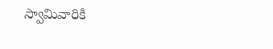స్వామివారికి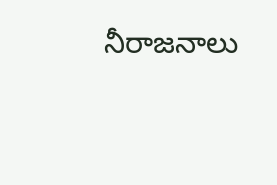నీరాజనాలు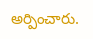అర్పించారు.